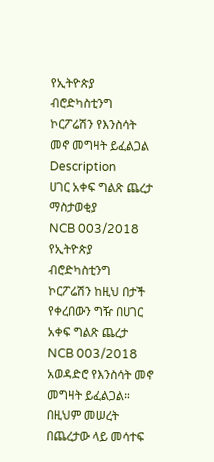የኢትዮጵያ ብሮድካስቲንግ ኮርፖሬሽን የእንስሳት መኖ መግዛት ይፈልጋል
Description
ሀገር አቀፍ ግልጽ ጨረታ ማስታወቂያ
NCB 003/2018
የኢትዮጵያ ብሮድካስቲንግ ኮርፖሬሽን ከዚህ በታች የቀረበውን ግዥ በሀገር አቀፍ ግልጽ ጨረታ NCB 003/2018 አወዳድሮ የእንስሳት መኖ መግዛት ይፈልጋል።
በዚህም መሠረት በጨረታው ላይ መሳተፍ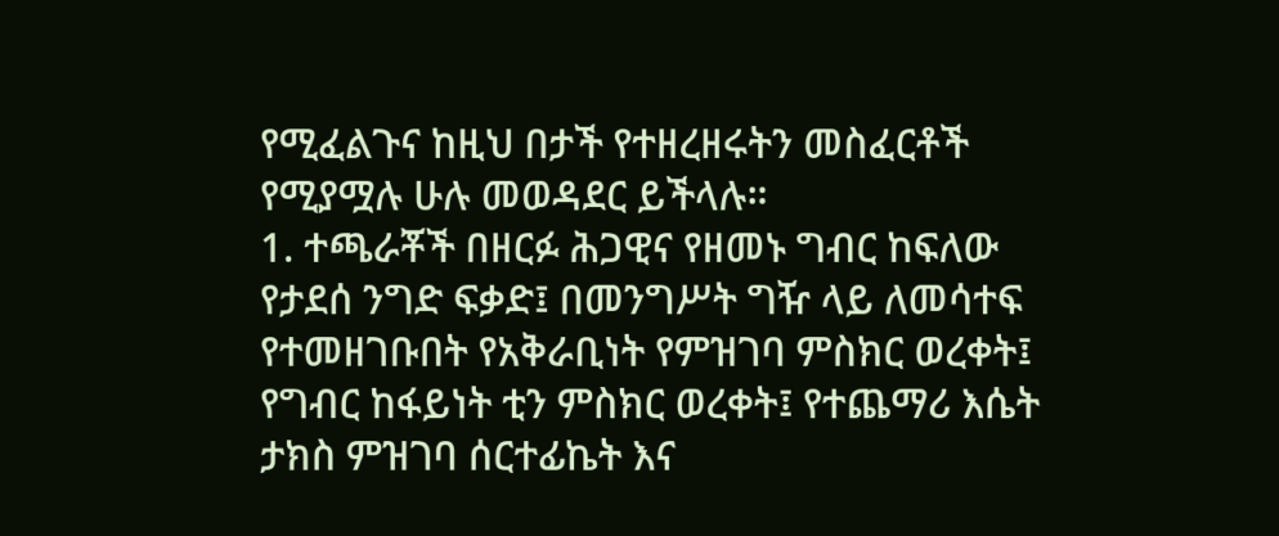የሚፈልጉና ከዚህ በታች የተዘረዘሩትን መስፈርቶች የሚያሟሉ ሁሉ መወዳደር ይችላሉ።
1. ተጫራቾች በዘርፉ ሕጋዊና የዘመኑ ግብር ከፍለው የታደሰ ንግድ ፍቃድ፤ በመንግሥት ግዥ ላይ ለመሳተፍ የተመዘገቡበት የአቅራቢነት የምዝገባ ምስክር ወረቀት፤ የግብር ከፋይነት ቲን ምስክር ወረቀት፤ የተጨማሪ እሴት ታክስ ምዝገባ ሰርተፊኬት እና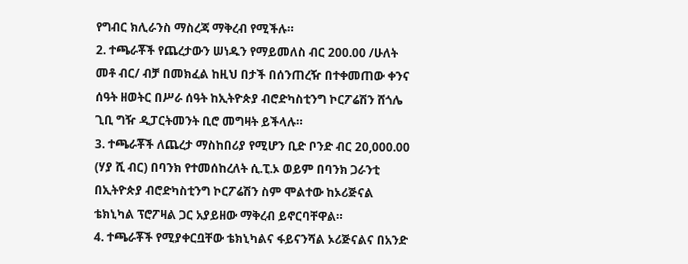የግብር ክሊራንስ ማስረጃ ማቅረብ የሚችሉ።
2. ተጫራቾች የጨረታውን ሠነዱን የማይመለስ ብር 200.00 /ሁለት መቶ ብር/ ብቻ በመክፈል ከዚህ በታች በሰንጠረዥ በተቀመጠው ቀንና ሰዓት ዘወትር በሥራ ሰዓት ከኢትዮጵያ ብሮድካስቲንግ ኮርፖሬሽን ሸጎሌ ጊቢ ግዥ ዲፓርትመንት ቢሮ መግዛት ይችላሉ።
3. ተጫራቾች ለጨረታ ማስከበሪያ የሚሆን ቢድ ቦንድ ብር 20,000.00 (ሃያ ሺ ብር) በባንክ የተመሰከረለት ሲ.ፒ.ኦ ወይም በባንክ ጋራንቲ በኢትዮጵያ ብሮድካስቲንግ ኮርፖሬሽን ስም ሞልተው ከኦሪጅናል ቴክኒካል ፕሮፖዛል ጋር አያይዘው ማቅረብ ይኖርባቸዋል።
4. ተጫራቾች የሚያቀርቧቸው ቴክኒካልና ፋይናንሻል ኦሪጅናልና በአንድ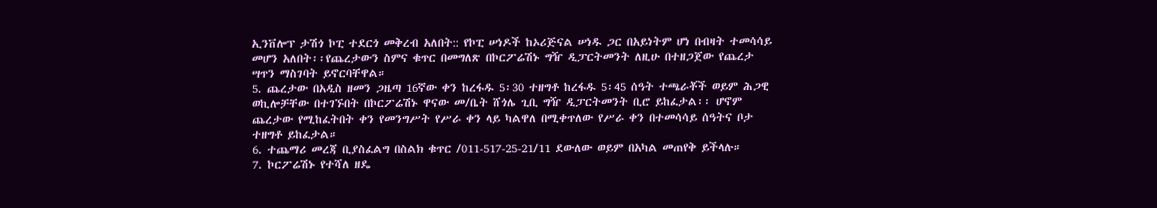ኢንቨሎፕ ታሽጎ ኮፒ ተደርጎ መቅረብ አለበት:: የኮፒ ሠነዶች ከኦሪጅናል ሠነዱ ጋር በአይነትም ሆነ በብዛት ተመሳሳይ መሆን አለበት፡፡የጨረታውን ስምና ቁጥር በመግለጽ በኮርፖሬሽኑ ግዥ ዲፓርትመንት ለዚሁ በተዘጋጀው የጨረታ ሣጥን ማስገባት ይኖርባቸዋል።
5. ጨረታው በአዲስ ዘመን ጋዜጣ 16ኛው ቀን ከረፋዱ 5፡30 ተዘግቶ ከረፋዱ 5፡45 ሰዓት ተጫራቾች ወይም ሕጋዊ ወኪሎቻቸው በተገኙበት በኮርፖሬሽኑ ዋናው መ/ቤት ሸጎሌ ጊቢ ግዥ ዲፓርትመንት ቢሮ ይከፈታል፡፡ ሆኖም ጨረታው የሚከፈትበት ቀን የመንግሥት የሥራ ቀን ላይ ካልዋለ በሚቀጥለው የሥራ ቀን በተመሳሳይ ሰዓትና ቦታ ተዘግቶ ይከፈታል።
6. ተጨማሪ መረጃ ቢያስፈልግ በስልክ ቁጥር /011-517-25-21/11 ደውለው ወይም በአካል መጠየቅ ይችላሉ።
7. ኮርፖሬሽኑ የተሻለ ዘዴ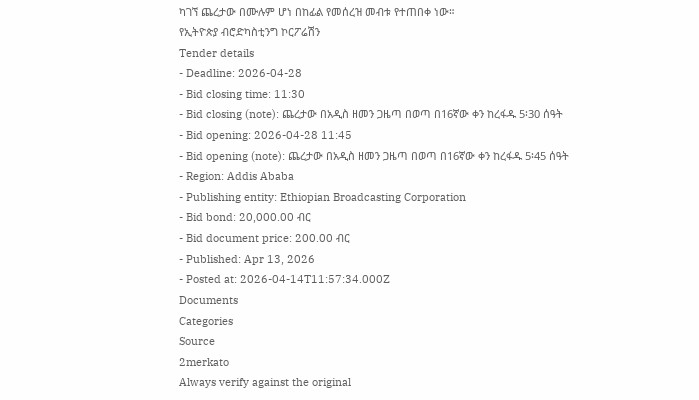ካገኘ ጨረታው በሙሉም ሆነ በከፊል የመሰረዝ መብቱ የተጠበቀ ነው።
የኢትዮጵያ ብሮድካስቲንግ ኮርፖሬሽን
Tender details
- Deadline: 2026-04-28
- Bid closing time: 11:30
- Bid closing (note): ጨረታው በአዲስ ዘመን ጋዜጣ በወጣ በ16ኛው ቀን ከረፋዱ 5፡30 ሰዓት
- Bid opening: 2026-04-28 11:45
- Bid opening (note): ጨረታው በአዲስ ዘመን ጋዜጣ በወጣ በ16ኛው ቀን ከረፋዱ 5፡45 ሰዓት
- Region: Addis Ababa
- Publishing entity: Ethiopian Broadcasting Corporation
- Bid bond: 20,000.00 ብር
- Bid document price: 200.00 ብር
- Published: Apr 13, 2026
- Posted at: 2026-04-14T11:57:34.000Z
Documents
Categories
Source
2merkato
Always verify against the original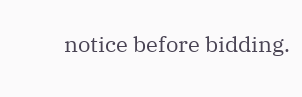notice before bidding.